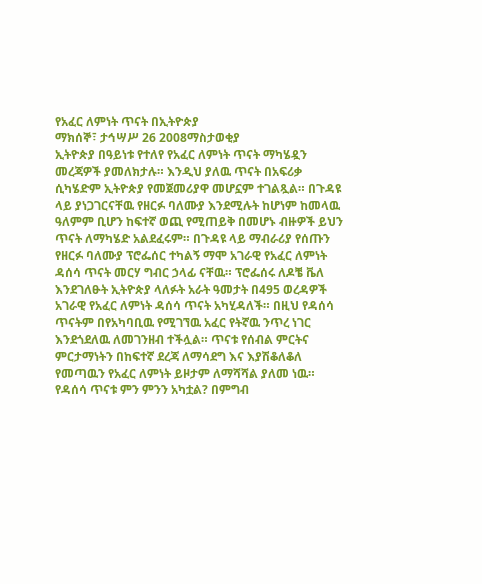የአፈር ለምነት ጥናት በኢትዮጵያ
ማክሰኞ፣ ታኅሣሥ 26 2008ማስታወቂያ
ኢትዮጵያ በዓይነቱ የተለየ የአፈር ለምነት ጥናት ማካሄዷን መረጃዎች ያመለክታሉ። እንዲህ ያለዉ ጥናት በአፍሪቃ ሲካሄድም ኢትዮጵያ የመጀመሪያዋ መሆኗም ተገልጿል። በጉዳዩ ላይ ያነጋገርናቸዉ የዘርፉ ባለሙያ እንደሚሉት ከሆነም ከመላዉ ዓለምም ቢሆን ከፍተኛ ወጪ የሚጠይቅ በመሆኑ ብዙዎች ይህን ጥናት ለማካሄድ አልደፈሩም። በጉዳዩ ላይ ማብራሪያ የሰጡን የዘርፉ ባለሙያ ፕሮፌሰር ተካልኝ ማሞ አገራዊ የአፈር ለምነት ዳሰሳ ጥናት መርሃ ግብር ኃላፊ ናቸዉ። ፕሮፌሰሩ ለዶቼ ቬለ እንደገለፁት ኢትዮጵያ ላለፉት አራት ዓመታት በ495 ወረዳዎች አገራዊ የአፈር ለምነት ዳሰሳ ጥናት አካሂዳለች። በዚህ የዳሰሳ ጥናትም በየአካባቢዉ የሚገኘዉ አፈር የትኛዉ ንጥረ ነገር እንደጎደለዉ ለመገንዘብ ተችሏል። ጥናቱ የሰብል ምርትና ምርታማነትን በከፍተኛ ደረጃ ለማሳደግ እና እያሽቆለቆለ የመጣዉን የአፈር ለምነት ይዞታም ለማሻሻል ያለመ ነዉ። የዳሰሳ ጥናቱ ምን ምንን አካቷል? በምግብ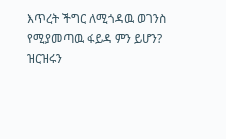እጥረት ችግር ለሚጎዳዉ ወገንስ የሚያመጣዉ ፋይዳ ምን ይሆን? ዝርዝሩን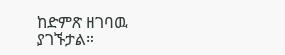ከድምጽ ዘገባዉ ያገኙታል።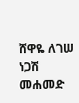ሸዋዬ ለገሠ
ነጋሽ መሐመድ